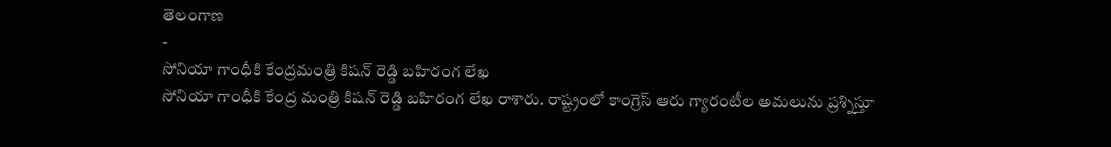తెలంగాణ
-
సోనియా గాంధీకి కేంద్రమంత్రి కిషన్ రెడ్డి బహిరంగ లేఖ
సోనియా గాంధీకి కేంద్ర మంత్రి కిషన్ రెడ్డి బహిరంగ లేఖ రాశారు. రాష్ట్రంలో కాంగ్రెస్ ఆరు గ్యారంటీల అమలును ప్రశ్నిస్తూ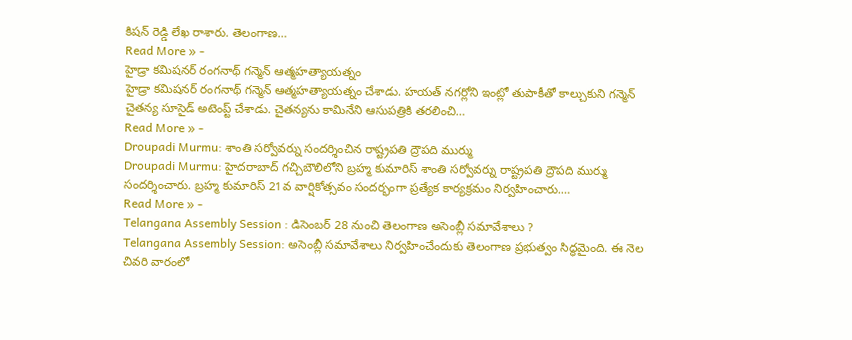కిషన్ రెడ్డి లేఖ రాశారు. తెలంగాణ…
Read More » -
హైడ్రా కమిషనర్ రంగనాథ్ గన్మెన్ ఆత్మహత్యాయత్నం
హైడ్రా కమిషనర్ రంగనాథ్ గన్మెన్ ఆత్మహత్యాయత్నం చేశాడు. హయత్ నగర్లోని ఇంట్లో తుపాకీతో కాల్చుకుని గన్మెన్ చైతన్య సూసైడ్ అటెంప్ట్ చేశాడు. చైతన్యను కామినేని ఆసుపత్రికి తరలించి…
Read More » -
Droupadi Murmu: శాంతి సర్వోవర్ను సందర్శించిన రాష్ట్రపతి ద్రౌపది ముర్ము
Droupadi Murmu: హైదరాబాద్ గచ్చిబౌలిలోని బ్రహ్మ కుమారిస్ శాంతి సర్వోవర్ను రాష్ట్రపతి ద్రౌపది ముర్ము సందర్శించారు. బ్రహ్మ కుమారిస్ 21వ వార్షికోత్సవం సందర్భంగా ప్రత్యేక కార్యక్రమం నిర్వహించారు.…
Read More » -
Telangana Assembly Session : డిసెంబర్ 28 నుంచి తెలంగాణ అసెంబ్లీ సమావేశాలు ?
Telangana Assembly Session: అసెంబ్లీ సమావేశాలు నిర్వహించేందుకు తెలంగాణ ప్రభుత్వం సిద్ధమైంది. ఈ నెల చివరి వారంలో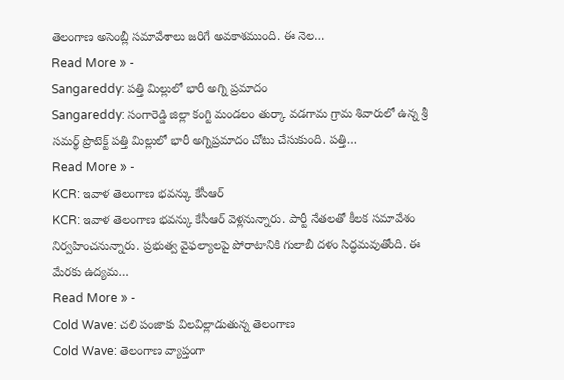తెలంగాణ అసెంబ్లీ సమావేశాలు జరిగే అవకాశముంది. ఈ నెల…
Read More » -
Sangareddy: పత్తి మిల్లులో భారీ అగ్ని ప్రమాదం
Sangareddy: సంగారెడ్డి జిల్లా కంగ్టి మండలం తుర్కా వడగామ గ్రామ శివారులో ఉన్న శ్రీ సమర్థ్ ప్రొటెక్ట్ పత్తి మిల్లులో భారీ అగ్నిప్రమాదం చోటు చేసుకుంది. పత్తి…
Read More » -
KCR: ఇవాళ తెలంగాణ భవన్కు కేసీఆర్
KCR: ఇవాళ తెలంగాణ భవన్కు కేసీఆర్ వెళ్లనున్నారు. పార్టీ నేతలతో కీలక సమావేశం నిర్వహించనున్నారు. ప్రభుత్వ వైఫల్యాలపై పోరాటానికి గులాబీ దళం సిద్ధమవుతోంది. ఈ మేరకు ఉద్యమ…
Read More » -
Cold Wave: చలి పంజాకు విలవిల్లాడుతున్న తెలంగాణ
Cold Wave: తెలంగాణ వ్యాప్తంగా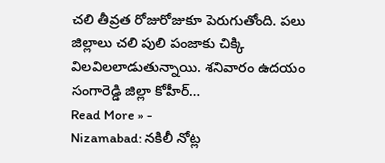చలి తీవ్రత రోజురోజుకూ పెరుగుతోంది. పలు జిల్లాలు చలి పులి పంజాకు చిక్కి విలవిలలాడుతున్నాయి. శనివారం ఉదయం సంగారెడ్డి జిల్లా కోహీర్…
Read More » -
Nizamabad: నకిలీ నోట్ల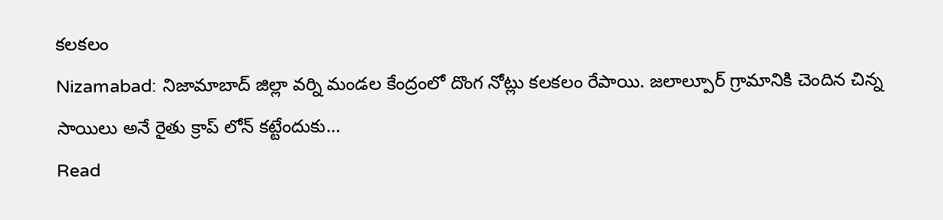కలకలం
Nizamabad: నిజామాబాద్ జిల్లా వర్ని మండల కేంద్రంలో దొంగ నోట్లు కలకలం రేపాయి. జలాల్పూర్ గ్రామానికి చెందిన చిన్న సాయిలు అనే రైతు క్రాప్ లోన్ కట్టేందుకు…
Read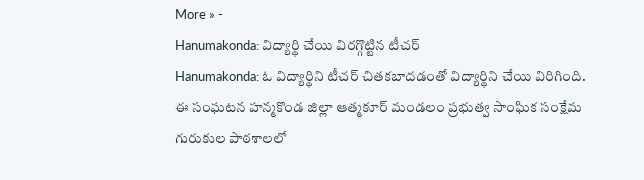More » -
Hanumakonda: విద్యార్థి చేయి విరగ్గొట్టిన టీచర్
Hanumakonda: ఓ విద్యార్థిని టీచర్ చితకబాదడంతో విద్యార్థిని చేయి విరిగింది. ఈ సంఘటన హన్మకొండ జిల్లా ఆత్మకూర్ మండలం ప్రభుత్వ సాంఘిక సంక్షేమ గురుకుల పాఠశాలలో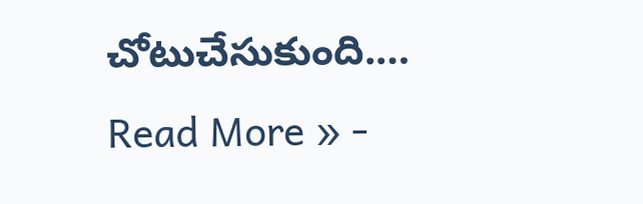చోటుచేసుకుంది.…
Read More » -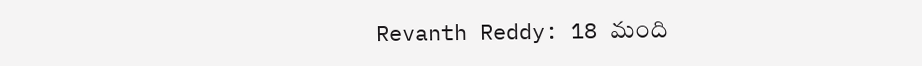Revanth Reddy: 18 మంది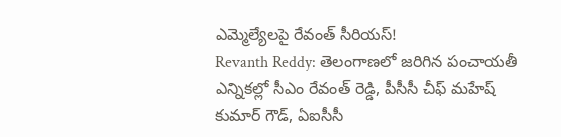ఎమ్మెల్యేలపై రేవంత్ సీరియస్!
Revanth Reddy: తెలంగాణలో జరిగిన పంచాయతీ ఎన్నికల్లో సీఎం రేవంత్ రెడ్డి, పీసీసీ చీఫ్ మహేష్ కుమార్ గౌడ్, ఏఐసీసీ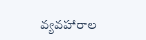వ్యవహారాల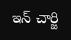ఇన్ చార్జి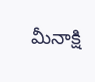మీనాక్షి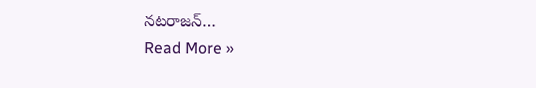నటరాజన్…
Read More »